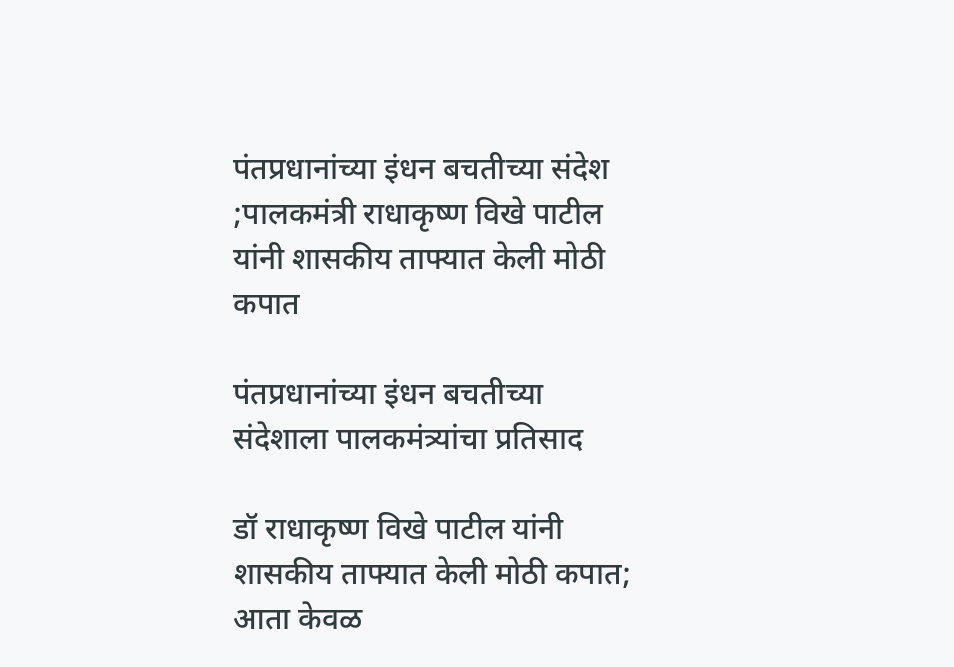पंतप्रधानांच्या इंधन बचतीच्या संदेश ;पालकमंत्री राधाकृष्ण विखे पाटील यांनी शासकीय ताफ्यात केली मोठी कपात

पंतप्रधानांच्या इंधन बचतीच्या संदेशाला पालकमंत्र्यांचा प्रतिसाद

डॉ राधाकृष्ण विखे पाटील यांनी शासकीय ताफ्यात केली मोठी कपात; आता केवळ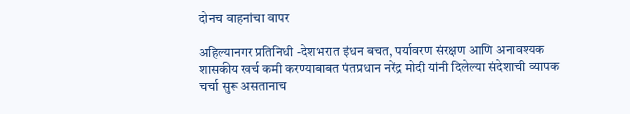दोनच वाहनांचा वापर

अहिल्यानगर प्रतिनिधी -देशभरात इंधन बचत, पर्यावरण संरक्षण आणि अनावश्यक शासकीय खर्च कमी करण्याबाबत पंतप्रधान नरेंद्र मोदी यांनी दिलेल्या संदेशाची व्यापक चर्चा सुरू असतानाच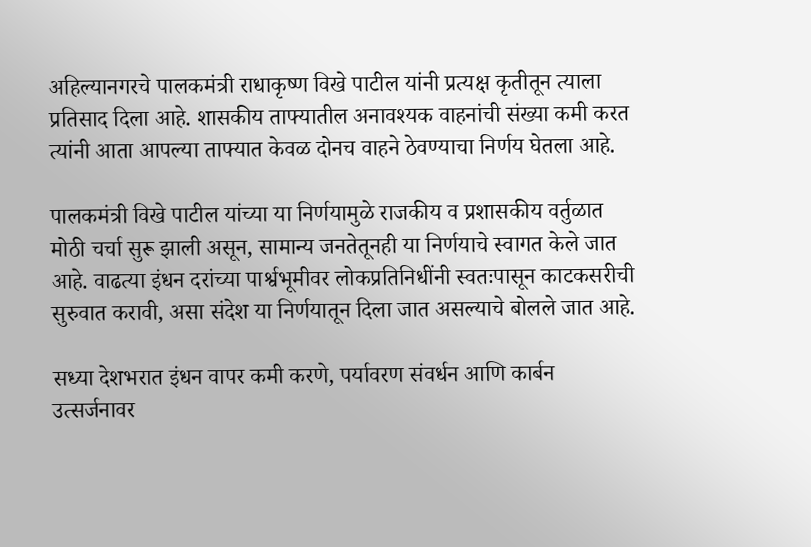अहिल्यानगरचे पालकमंत्री राधाकृष्ण विखे पाटील यांनी प्रत्यक्ष कृतीतून त्याला प्रतिसाद दिला आहे. शासकीय ताफ्यातील अनावश्यक वाहनांची संख्या कमी करत त्यांनी आता आपल्या ताफ्यात केवळ दोनच वाहने ठेवण्याचा निर्णय घेतला आहे.

पालकमंत्री विखे पाटील यांच्या या निर्णयामुळे राजकीय व प्रशासकीय वर्तुळात मोठी चर्चा सुरू झाली असून, सामान्य जनतेतूनही या निर्णयाचे स्वागत केले जात आहे. वाढत्या इंधन दरांच्या पार्श्वभूमीवर लोकप्रतिनिधींनी स्वतःपासून काटकसरीची सुरुवात करावी, असा संदेश या निर्णयातून दिला जात असल्याचे बोलले जात आहे.

सध्या देशभरात इंधन वापर कमी करणे, पर्यावरण संवर्धन आणि कार्बन उत्सर्जनावर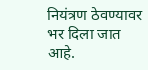नियंत्रण ठेवण्यावर भर दिला जात आहे.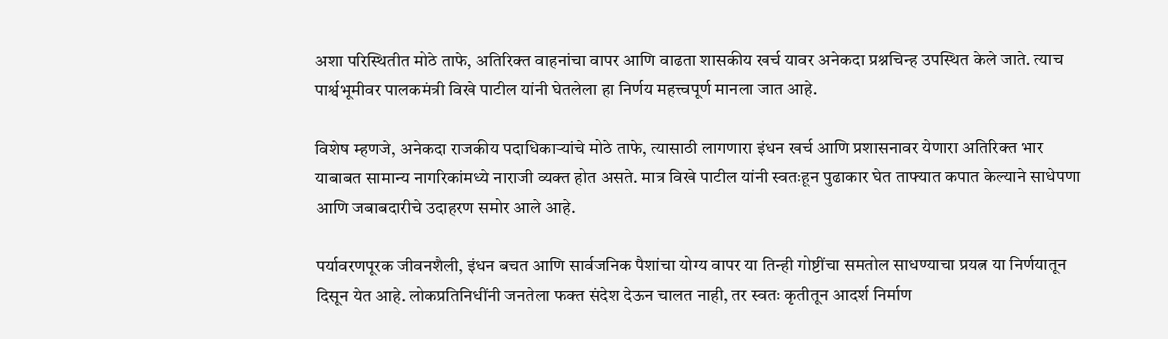अशा परिस्थितीत मोठे ताफे, अतिरिक्त वाहनांचा वापर आणि वाढता शासकीय खर्च यावर अनेकदा प्रश्नचिन्ह उपस्थित केले जाते. त्याच पार्श्वभूमीवर पालकमंत्री विखे पाटील यांनी घेतलेला हा निर्णय महत्त्वपूर्ण मानला जात आहे.

विशेष म्हणजे, अनेकदा राजकीय पदाधिकाऱ्यांचे मोठे ताफे, त्यासाठी लागणारा इंधन खर्च आणि प्रशासनावर येणारा अतिरिक्त भार याबाबत सामान्य नागरिकांमध्ये नाराजी व्यक्त होत असते. मात्र विखे पाटील यांनी स्वतःहून पुढाकार घेत ताफ्यात कपात केल्याने साधेपणा आणि जबाबदारीचे उदाहरण समोर आले आहे.

पर्यावरणपूरक जीवनशैली, इंधन बचत आणि सार्वजनिक पैशांचा योग्य वापर या तिन्ही गोष्टींचा समतोल साधण्याचा प्रयत्न या निर्णयातून दिसून येत आहे. लोकप्रतिनिधींनी जनतेला फक्त संदेश देऊन चालत नाही, तर स्वतः कृतीतून आदर्श निर्माण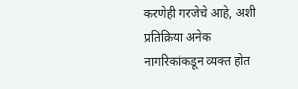करणेही गरजेचे आहे, अशी प्रतिक्रिया अनेक नागरिकांकडून व्यक्त होत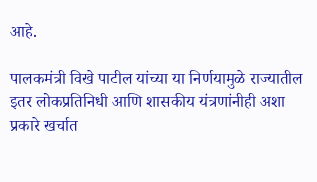आहे.

पालकमंत्री विखे पाटील यांच्या या निर्णयामुळे राज्यातील इतर लोकप्रतिनिधी आणि शासकीय यंत्रणांनीही अशा प्रकारे खर्चात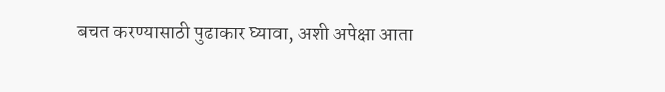बचत करण्यासाठी पुढाकार घ्यावा, अशी अपेक्षा आता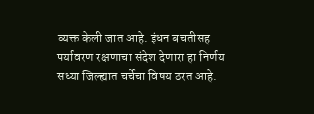व्यक्त केली जात आहे. इंधन बचतीसह पर्यावरण रक्षणाचा संदेश देणारा हा निर्णय सध्या जिल्ह्यात चर्चेचा विषय ठरत आहे.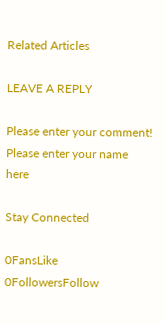Related Articles

LEAVE A REPLY

Please enter your comment!
Please enter your name here

Stay Connected

0FansLike
0FollowersFollow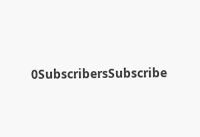0SubscribersSubscribe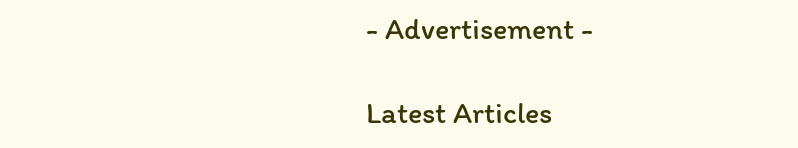- Advertisement -

Latest Articles